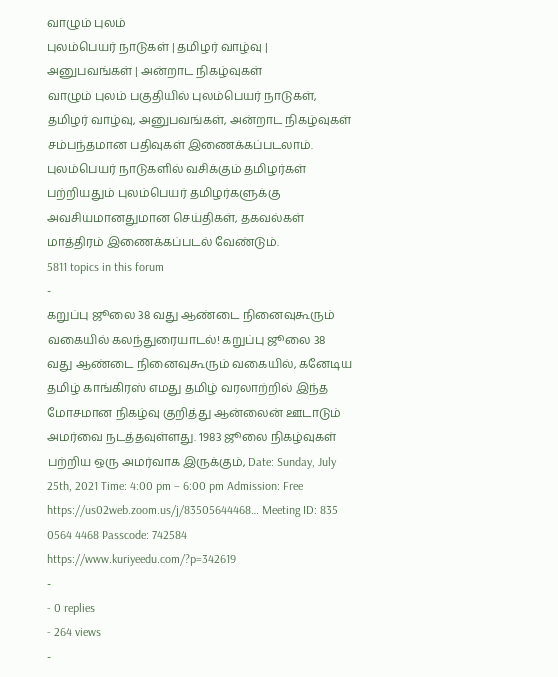வாழும் புலம்
புலம்பெயர் நாடுகள் | தமிழர் வாழ்வு | அனுபவங்கள் | அன்றாட நிகழ்வுகள்
வாழும் புலம் பகுதியில் புலம்பெயர் நாடுகள், தமிழர் வாழ்வு, அனுபவங்கள், அன்றாட நிகழ்வுகள் சம்பந்தமான பதிவுகள் இணைக்கப்படலாம்.
புலம்பெயர் நாடுகளில் வசிக்கும் தமிழர்கள் பற்றியதும் புலம்பெயர் தமிழர்களுக்கு அவசியமானதுமான செய்திகள், தகவல்கள் மாத்திரம் இணைக்கப்படல் வேண்டும்.
5811 topics in this forum
-
கறுப்பு ஜூலை 38 வது ஆண்டை நினைவுகூரும் வகையில் கலந்துரையாடல்! கறுப்பு ஜூலை 38 வது ஆண்டை நினைவுகூரும் வகையில், கனேடிய தமிழ் காங்கிரஸ் எமது தமிழ் வரலாற்றில் இந்த மோசமான நிகழ்வு குறித்து ஆன்லைன் ஊடாடும் அமர்வை நடத்தவுள்ளது. 1983 ஜூலை நிகழ்வுகள் பற்றிய ஒரு அமர்வாக இருக்கும், Date: Sunday, July 25th, 2021 Time: 4:00 pm – 6:00 pm Admission: Free https://us02web.zoom.us/j/83505644468… Meeting ID: 835 0564 4468 Passcode: 742584 https://www.kuriyeedu.com/?p=342619
-
- 0 replies
- 264 views
-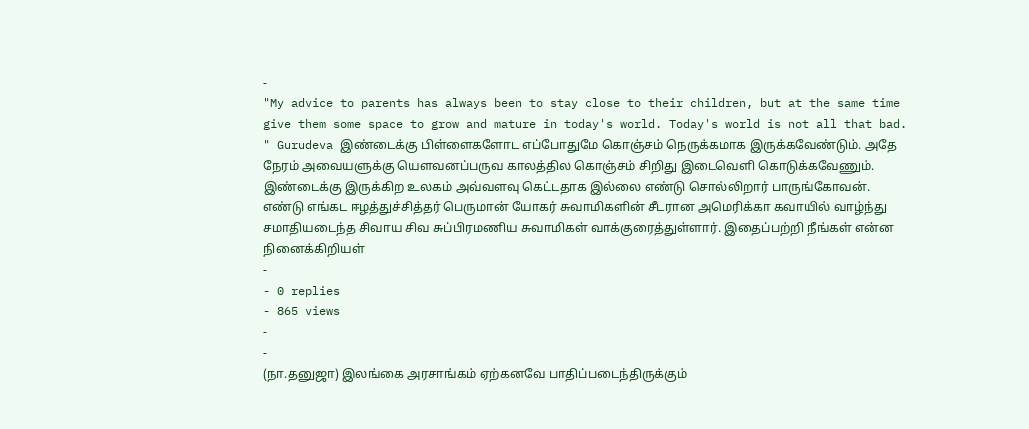-
"My advice to parents has always been to stay close to their children, but at the same time give them some space to grow and mature in today's world. Today's world is not all that bad. " Gurudeva இண்டைக்கு பிள்ளைகளோட எப்போதுமே கொஞ்சம் நெருக்கமாக இருக்கவேண்டும். அதே நேரம் அவையளுக்கு யௌவனப்பருவ காலத்தில கொஞ்சம் சிறிது இடைவெளி கொடுக்கவேணும். இண்டைக்கு இருக்கிற உலகம் அவ்வளவு கெட்டதாக இல்லை எண்டு சொல்லிறார் பாருங்கோவன். எண்டு எங்கட ஈழத்துச்சித்தர் பெருமான் யோகர் சுவாமிகளின் சீடரான அமெரிக்கா கவாயில் வாழ்ந்து சமாதியடைந்த சிவாய சிவ சுப்பிரமணிய சுவாமிகள் வாக்குரைத்துள்ளார். இதைப்பற்றி நீங்கள் என்ன நினைக்கிறியள்
-
- 0 replies
- 865 views
-
-
(நா.தனுஜா) இலங்கை அரசாங்கம் ஏற்கனவே பாதிப்படைந்திருக்கும்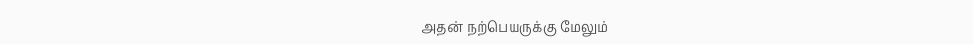அதன் நற்பெயருக்கு மேலும்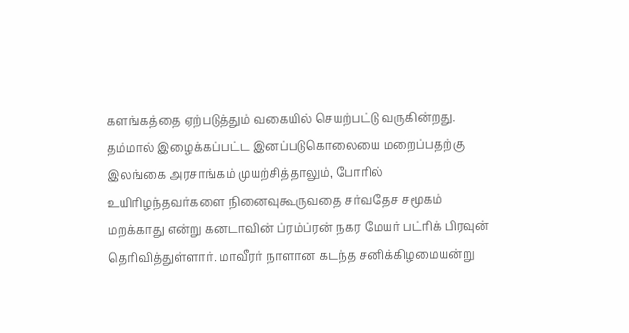களங்கத்தை ஏற்படுத்தும் வகையில் செயற்பட்டு வருகின்றது. தம்மால் இழைக்கப்பட்ட இனப்படுகொலையை மறைப்பதற்கு இலங்கை அரசாங்கம் முயற்சித்தாலும், போரில் உயிரிழந்தவர்களை நினைவுகூருவதை சர்வதேச சமூகம் மறக்காது என்று கனடாவின் ப்ரம்ப்ரன் நகர மேயர் பட்ரிக் பிரவுன் தெரிவித்துள்ளார். மாவீரர் நாளான கடந்த சனிக்கிழமையன்று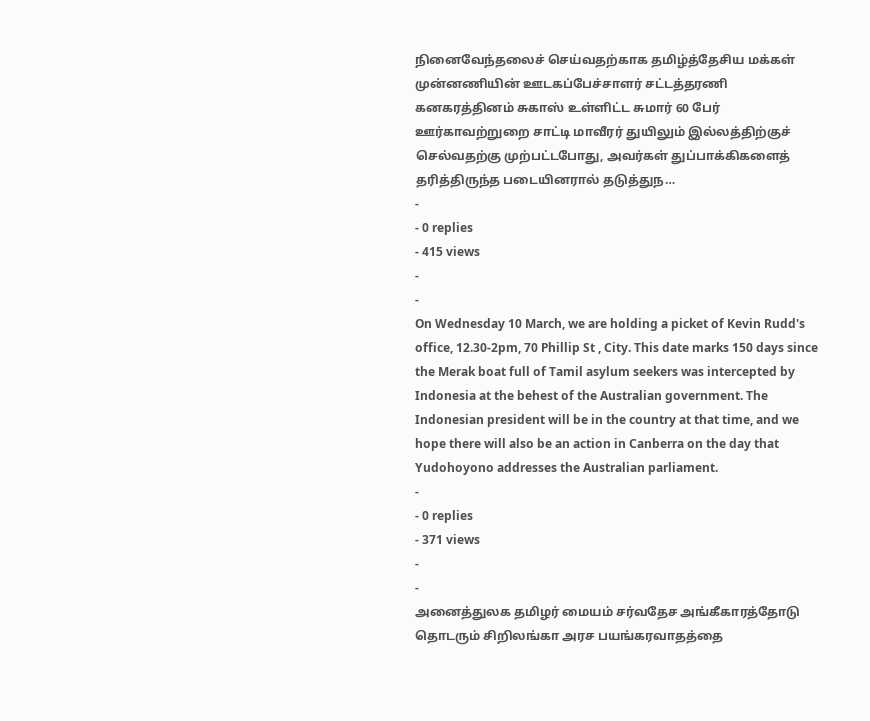நினைவேந்தலைச் செய்வதற்காக தமிழ்த்தேசிய மக்கள் முன்னணியின் ஊடகப்பேச்சாளர் சட்டத்தரணி கனகரத்தினம் சுகாஸ் உள்ளிட்ட சுமார் 60 பேர் ஊர்காவற்றுறை சாட்டி மாவீரர் துயிலும் இல்லத்திற்குச் செல்வதற்கு முற்பட்டபோது, அவர்கள் துப்பாக்கிகளைத் தரித்திருந்த படையினரால் தடுத்துந…
-
- 0 replies
- 415 views
-
-
On Wednesday 10 March, we are holding a picket of Kevin Rudd's office, 12.30-2pm, 70 Phillip St , City. This date marks 150 days since the Merak boat full of Tamil asylum seekers was intercepted by Indonesia at the behest of the Australian government. The Indonesian president will be in the country at that time, and we hope there will also be an action in Canberra on the day that Yudohoyono addresses the Australian parliament.
-
- 0 replies
- 371 views
-
-
அனைத்துலக தமிழர் மையம் சர்வதேச அங்கீகாரத்தோடு தொடரும் சிறிலங்கா அரச பயங்கரவாதத்தை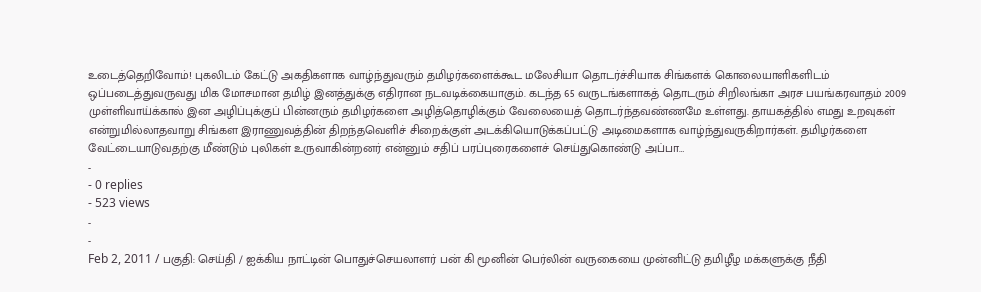உடைத்தெறிவோம்! புகலிடம் கேட்டு அகதிகளாக வாழ்ந்துவரும் தமிழர்களைக்கூட மலேசியா தொடர்ச்சியாக சிங்களக் கொலையாளிகளிடம் ஒப்படைத்துவருவது மிக மோசமான தமிழ் இனத்துக்கு எதிரான நடவடிக்கையாகும். கடந்த 65 வருடங்களாகத் தொடரும் சிறிலங்கா அரச பயங்கரவாதம் 2009 முள்ளிவாய்க்கால் இன அழிப்புக்குப் பின்னரும் தமிழர்களை அழித்தொழிக்கும் வேலையைத் தொடர்ந்தவண்ணமே உள்ளது. தாயகத்தில் எமது உறவுகள் என்றுமில்லாதவாறு சிங்கள இராணுவத்தின் திறந்தவெளிச் சிறைக்குள் அடக்கியொடுக்கப்பட்டு அடிமைகளாக வாழ்ந்துவருகிறார்கள். தமிழர்களை வேட்டையாடுவதற்கு மீண்டும் புலிகள் உருவாகின்றனர் என்னும் சதிப் பரப்புரைகளைச் செய்துகொண்டு அப்பா…
-
- 0 replies
- 523 views
-
-
Feb 2, 2011 / பகுதி: செய்தி / ஐக்கிய நாட்டின் பொதுச்செயலாளர் பன் கி மூனின் பெர்லின் வருகையை முன்னிட்டு தமிழீழ மக்களுக்கு நீதி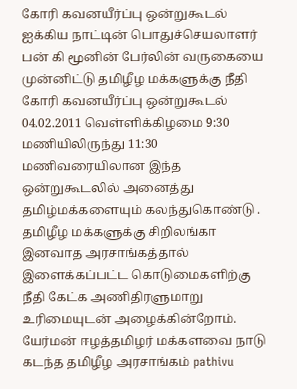கோரி கவனயீர்ப்பு ஒன்றுகூடல் ஐக்கிய நாட்டின் பொதுச்செயலாளர் பன் கி மூனின் பேர்லின் வருகையை முன்னிட்டு தமிழீழ மக்களுக்கு நீதி கோரி கவனயீர்ப்பு ஒன்றுகூடல் 04.02.2011 வெள்ளிக்கிழமை 9:30 மணியிலிருந்து 11:30 மணிவரையிலான இந்த ஒன்றுகூடலில் அனைத்து தமிழ்மக்களையும் கலந்துகொண்டு . தமிழீழ மக்களுக்கு சிறிலங்கா இனவாத அரசாங்கத்தால் இளைக்கப்பட்ட கொடுமைகளிற்கு நீதி கேட்க அணிதிரளுமாறு உரிமையுடன் அழைக்கின்றோம். யேர்மன் ஈழத்தமிழர் மக்களவை நாடு கடந்த தமிழீழ அரசாங்கம் pathivu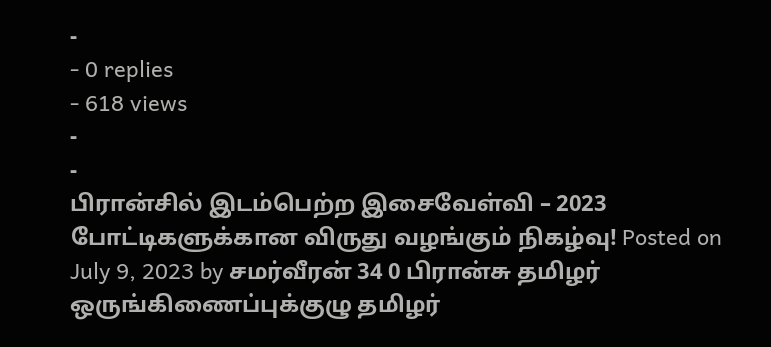-
- 0 replies
- 618 views
-
-
பிரான்சில் இடம்பெற்ற இசைவேள்வி – 2023 போட்டிகளுக்கான விருது வழங்கும் நிகழ்வு! Posted on July 9, 2023 by சமர்வீரன் 34 0 பிரான்சு தமிழர் ஒருங்கிணைப்புக்குழு தமிழர்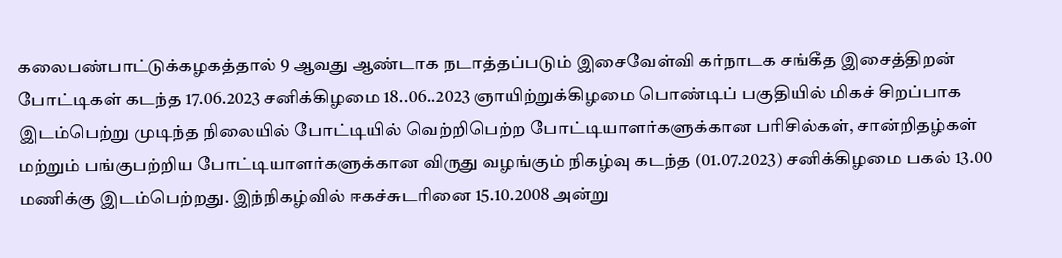கலைபண்பாட்டுக்கழகத்தால் 9 ஆவது ஆண்டாக நடாத்தப்படும் இசைவேள்வி கர்நாடக சங்கீத இசைத்திறன் போட்டிகள் கடந்த 17.06.2023 சனிக்கிழமை 18..06..2023 ஞாயிற்றுக்கிழமை பொண்டிப் பகுதியில் மிகச் சிறப்பாக இடம்பெற்று முடிந்த நிலையில் போட்டியில் வெற்றிபெற்ற போட்டியாளர்களுக்கான பரிசில்கள், சான்றிதழ்கள் மற்றும் பங்குபற்றிய போட்டியாளர்களுக்கான விருது வழங்கும் நிகழ்வு கடந்த (01.07.2023) சனிக்கிழமை பகல் 13.00 மணிக்கு இடம்பெற்றது. இந்நிகழ்வில் ஈகச்சுடரினை 15.10.2008 அன்று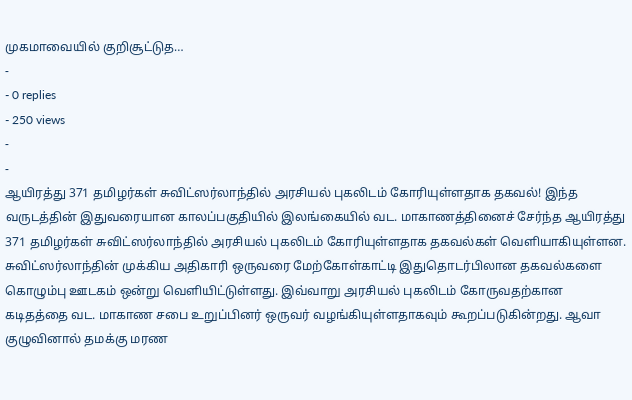முகமாவையில் குறிசூட்டுத…
-
- 0 replies
- 250 views
-
-
ஆயிரத்து 371 தமிழர்கள் சுவிட்ஸர்லாந்தில் அரசியல் புகலிடம் கோரியுள்ளதாக தகவல்! இந்த வருடத்தின் இதுவரையான காலப்பகுதியில் இலங்கையில் வட. மாகாணத்தினைச் சேர்ந்த ஆயிரத்து 371 தமிழர்கள் சுவிட்ஸர்லாந்தில் அரசியல் புகலிடம் கோரியுள்ளதாக தகவல்கள் வெளியாகியுள்ளன. சுவிட்ஸர்லாந்தின் முக்கிய அதிகாரி ஒருவரை மேற்கோள்காட்டி இதுதொடர்பிலான தகவல்களை கொழும்பு ஊடகம் ஒன்று வெளியிட்டுள்ளது. இவ்வாறு அரசியல் புகலிடம் கோருவதற்கான கடிதத்தை வட. மாகாண சபை உறுப்பினர் ஒருவர் வழங்கியுள்ளதாகவும் கூறப்படுகின்றது. ஆவா குழுவினால் தமக்கு மரண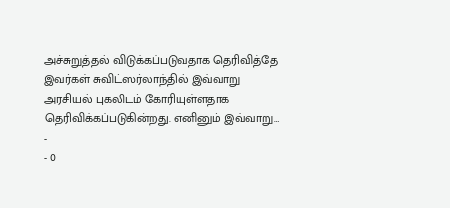அச்சுறுத்தல் விடுக்கப்படுவதாக தெரிவித்தே இவர்கள் சுவிட்ஸர்லாந்தில் இவ்வாறு அரசியல் புகலிடம் கோரியுள்ளதாக தெரிவிக்கப்படுகின்றது. எனினும் இவ்வாறு…
-
- 0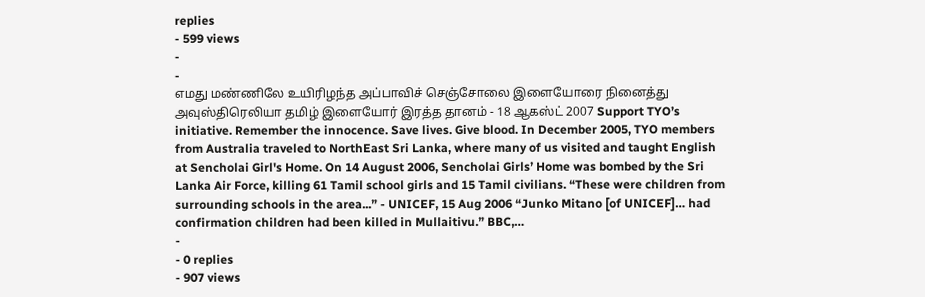replies
- 599 views
-
-
எமது மண்ணிலே உயிரிழந்த அப்பாவிச் செஞ்சோலை இளையோரை நினைத்து அவுஸ்திரெலியா தமிழ் இளையோர் இரத்த தானம் - 18 ஆகஸ்ட் 2007 Support TYO’s initiative. Remember the innocence. Save lives. Give blood. In December 2005, TYO members from Australia traveled to NorthEast Sri Lanka, where many of us visited and taught English at Sencholai Girl's Home. On 14 August 2006, Sencholai Girls’ Home was bombed by the Sri Lanka Air Force, killing 61 Tamil school girls and 15 Tamil civilians. “These were children from surrounding schools in the area...” - UNICEF, 15 Aug 2006 “Junko Mitano [of UNICEF]… had confirmation children had been killed in Mullaitivu.” BBC,…
-
- 0 replies
- 907 views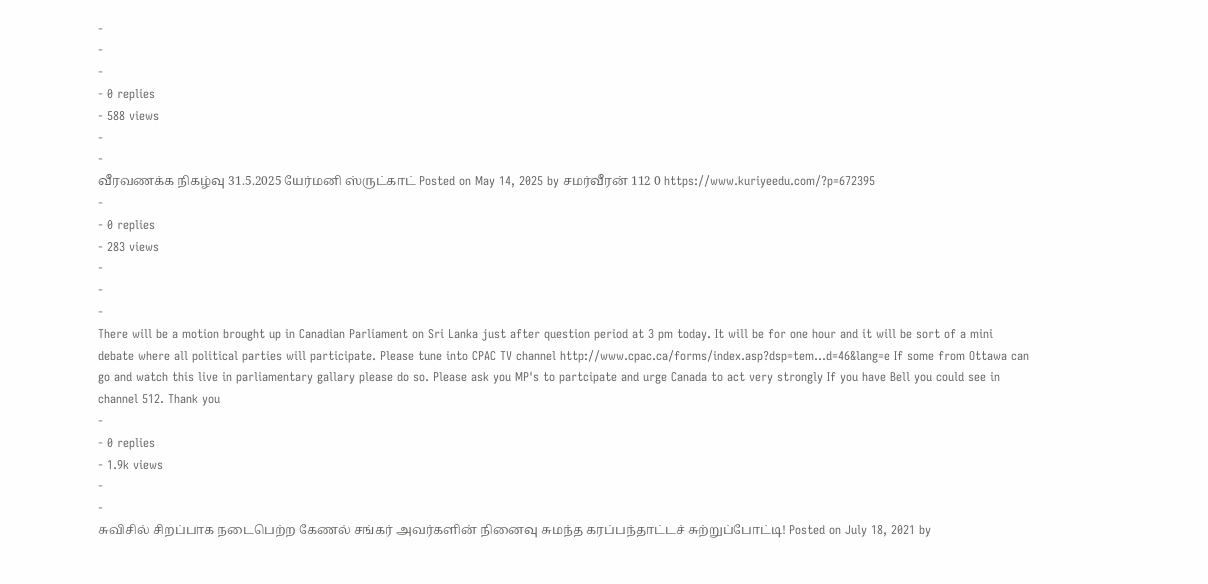-
-
-
- 0 replies
- 588 views
-
-
வீரவணக்க நிகழ்வு 31.5.2025 யேர்மனி ஸ்ருட்காட் Posted on May 14, 2025 by சமர்வீரன் 112 0 https://www.kuriyeedu.com/?p=672395
-
- 0 replies
- 283 views
-
-
-
There will be a motion brought up in Canadian Parliament on Sri Lanka just after question period at 3 pm today. It will be for one hour and it will be sort of a mini debate where all political parties will participate. Please tune into CPAC TV channel http://www.cpac.ca/forms/index.asp?dsp=tem...d=46&lang=e If some from Ottawa can go and watch this live in parliamentary gallary please do so. Please ask you MP's to partcipate and urge Canada to act very strongly If you have Bell you could see in channel 512. Thank you
-
- 0 replies
- 1.9k views
-
-
சுவிசில் சிறப்பாக நடைபெற்ற கேணல் சங்கர் அவர்களின் நினைவு சுமந்த கரப்பந்தாட்டச் சுற்றுப்போட்டி! Posted on July 18, 2021 by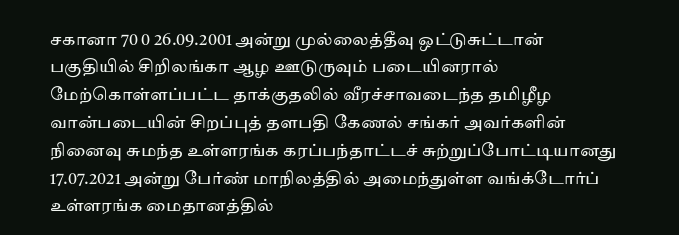சகானா 70 0 26.09.2001 அன்று முல்லைத்தீவு ஒட்டுசுட்டான் பகுதியில் சிறிலங்கா ஆழ ஊடுருவும் படையினரால் மேற்கொள்ளப்பட்ட தாக்குதலில் வீரச்சாவடைந்த தமிழீழ வான்படையின் சிறப்புத் தளபதி கேணல் சங்கர் அவர்களின் நினைவு சுமந்த உள்ளரங்க கரப்பந்தாட்டச் சுற்றுப்போட்டியானது 17.07.2021 அன்று பேர்ண் மாநிலத்தில் அமைந்துள்ள வங்க்டோர்ப் உள்ளரங்க மைதானத்தில்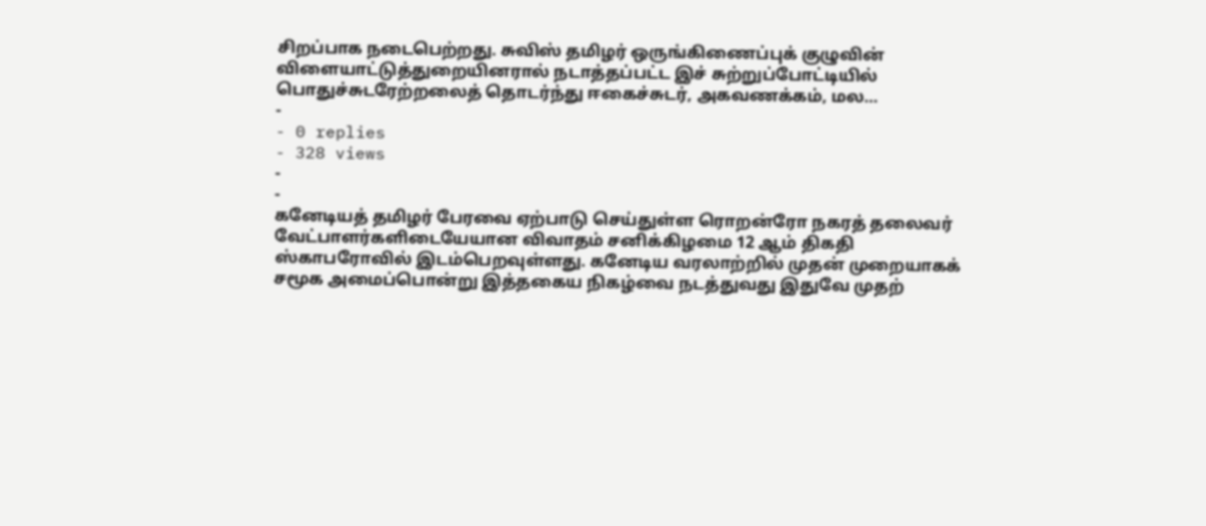சிறப்பாக நடைபெற்றது. சுவிஸ் தமிழர் ஒருங்கிணைப்புக் குழுவின் விளையாட்டுத்துறையினரால் நடாத்தப்பட்ட இச் சுற்றுப்போட்டியில் பொதுச்சுடரேற்றலைத் தொடர்ந்து ஈகைச்சுடர், அகவணக்கம், மல…
-
- 0 replies
- 328 views
-
-
கனேடியத் தமிழர் பேரவை ஏற்பாடு செய்துள்ள ரொறன்ரோ நகரத் தலைவர் வேட்பாளர்களிடையேயான விவாதம் சனிக்கிழமை 12 ஆம் திகதி ஸ்காபரோவில் இடம்பெறவுள்ளது. கனேடிய வரலாற்றில் முதன் முறையாகக் சமூக அமைப்பொன்று இத்தகைய நிகழ்வை நடத்துவது இதுவே முதற்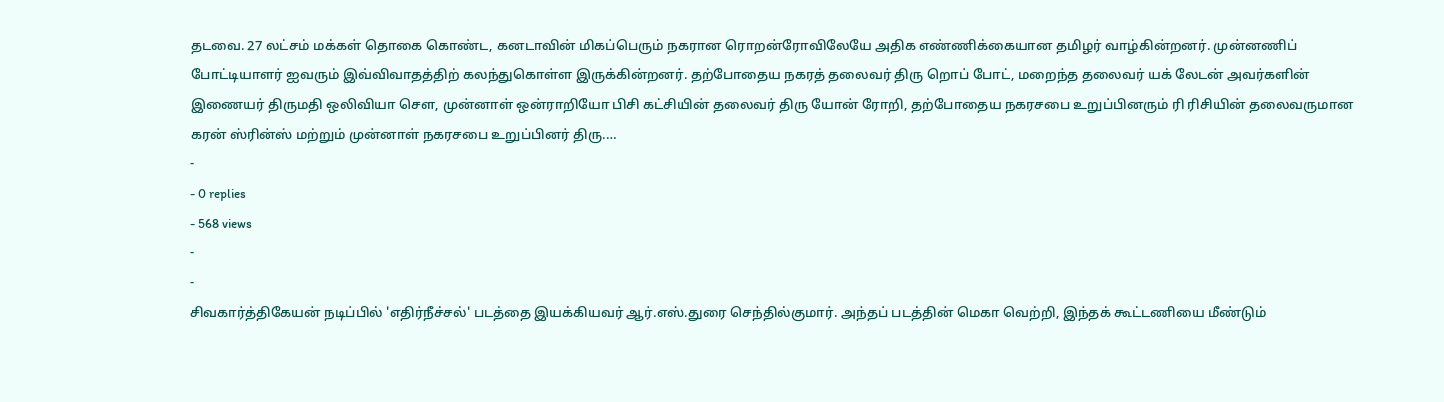தடவை. 27 லட்சம் மக்கள் தொகை கொண்ட, கனடாவின் மிகப்பெரும் நகரான ரொறன்ரோவிலேயே அதிக எண்ணிக்கையான தமிழர் வாழ்கின்றனர். முன்னணிப் போட்டியாளர் ஐவரும் இவ்விவாதத்திற் கலந்துகொள்ள இருக்கின்றனர். தற்போதைய நகரத் தலைவர் திரு றொப் போட், மறைந்த தலைவர் யக் லேடன் அவர்களின் இணையர் திருமதி ஒலிவியா சௌ, முன்னாள் ஒன்ராறியோ பிசி கட்சியின் தலைவர் திரு யோன் ரோறி, தற்போதைய நகரசபை உறுப்பினரும் ரி ரிசியின் தலைவருமான கரன் ஸ்ரின்ஸ் மற்றும் முன்னாள் நகரசபை உறுப்பினர் திரு.…
-
- 0 replies
- 568 views
-
-
சிவகார்த்திகேயன் நடிப்பில் 'எதிர்நீச்சல்' படத்தை இயக்கியவர் ஆர்.எஸ்.துரை செந்தில்குமார். அந்தப் படத்தின் மெகா வெற்றி, இந்தக் கூட்டணியை மீண்டும்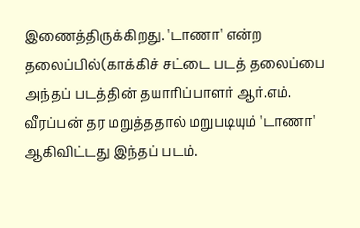இணைத்திருக்கிறது. 'டாணா' என்ற தலைப்பில்(காக்கிச் சட்டை படத் தலைப்பை அந்தப் படத்தின் தயாரிப்பாளர் ஆர்.எம். வீரப்பன் தர மறுத்ததால் மறுபடியும் 'டாணா' ஆகிவிட்டது இந்தப் படம்.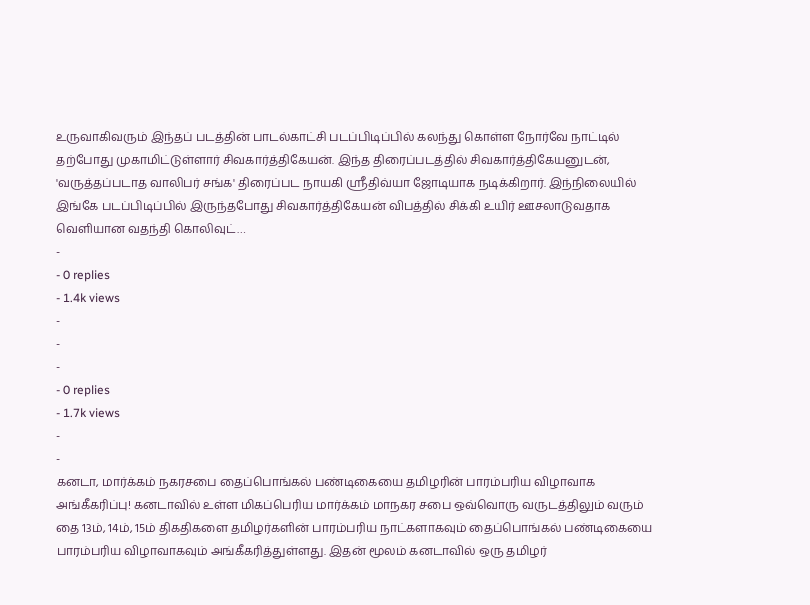உருவாகிவரும் இந்தப் படத்தின் பாடல்காட்சி படப்பிடிப்பில் கலந்து கொள்ள நோர்வே நாட்டில் தற்போது முகாமிட்டுள்ளார் சிவகார்த்திகேயன். இந்த திரைப்படத்தில் சிவகார்த்திகேயனுடன், 'வருத்தப்படாத வாலிபர் சங்க' திரைப்பட நாயகி ஸ்ரீதிவ்யா ஜோடியாக நடிக்கிறார். இந்நிலையில் இங்கே படப்பிடிப்பில் இருந்தபோது சிவகார்த்திகேயன் விபத்தில் சிக்கி உயிர் ஊசலாடுவதாக வெளியான வதந்தி கொலிவுட்…
-
- 0 replies
- 1.4k views
-
-
-
- 0 replies
- 1.7k views
-
-
கனடா, மார்க்கம் நகரசபை தைப்பொங்கல் பண்டிகையை தமிழரின் பாரம்பரிய விழாவாக அங்கீகரிப்பு! கனடாவில் உள்ள மிகப்பெரிய மார்க்கம் மாநகர சபை ஒவ்வொரு வருடத்திலும் வரும் தை 13ம், 14ம், 15ம் திகதிகளை தமிழர்களின் பாரம்பரிய நாட்களாகவும் தைப்பொங்கல் பண்டிகையை பாரம்பரிய விழாவாகவும் அங்கீகரித்துள்ளது. இதன் மூலம் கனடாவில் ஒரு தமிழர்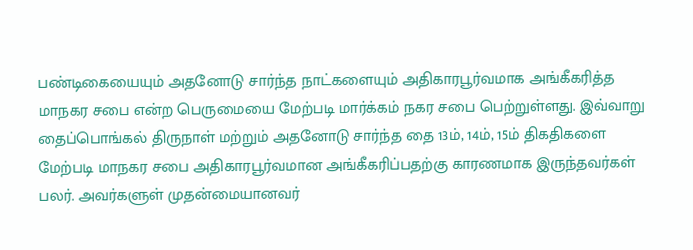பண்டிகையையும் அதனோடு சார்ந்த நாட்களையும் அதிகாரபூர்வமாக அங்கீகரித்த மாநகர சபை என்ற பெருமையை மேற்படி மார்க்கம் நகர சபை பெற்றுள்ளது. இவ்வாறு தைப்பொங்கல் திருநாள் மற்றும் அதனோடு சார்ந்த தை 13ம், 14ம், 15ம் திகதிகளை மேற்படி மாநகர சபை அதிகாரபூர்வமான அங்கீகரிப்பதற்கு காரணமாக இருந்தவர்கள் பலர். அவர்களுள் முதன்மையானவர்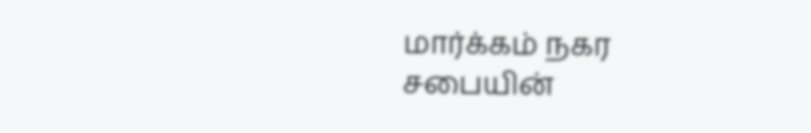மார்க்கம் நகர சபையின்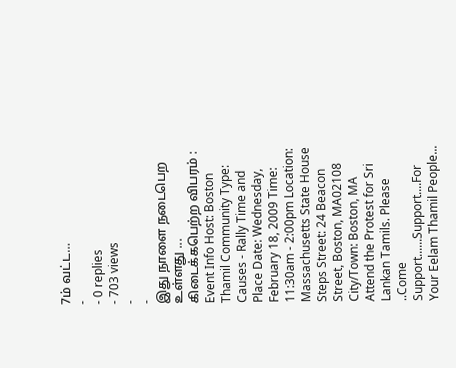7ம் வட்ட…
-
- 0 replies
- 703 views
-
-
இது நாளை நடைபெற உள்ளது ... கிடைக்கபெற்ற விபரம் : Event Info Host: Boston Thamil Community Type: Causes - Rally Time and Place Date: Wednesday, February 18, 2009 Time: 11:30am - 2:00pm Location: Massachusetts State House Steps Street: 24 Beacon Street, Boston, MA02108 City/Town: Boston, MA Attend the Protest for Sri Lankan Tamils. Please ..Come Support......Support....For Your Eelam Thamil People...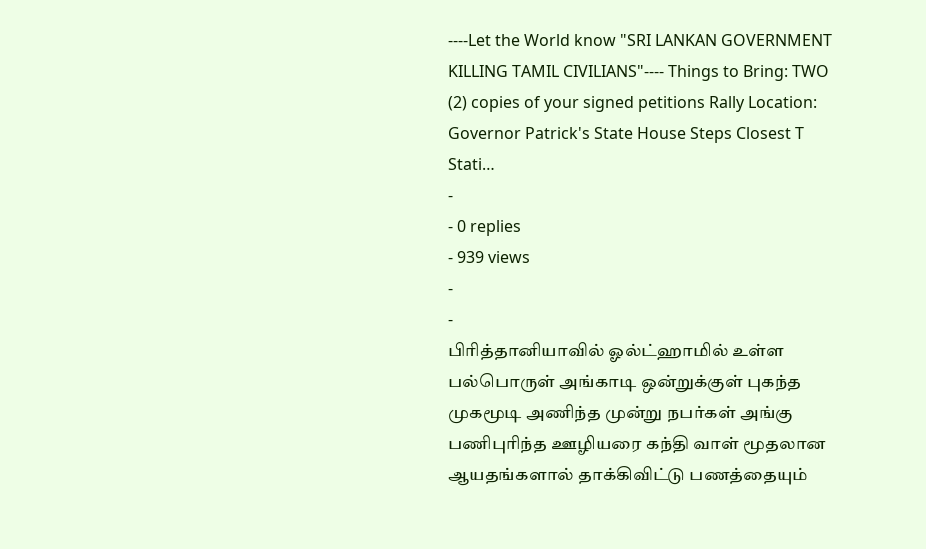----Let the World know "SRI LANKAN GOVERNMENT KILLING TAMIL CIVILIANS"---- Things to Bring: TWO (2) copies of your signed petitions Rally Location: Governor Patrick's State House Steps Closest T Stati…
-
- 0 replies
- 939 views
-
-
பிரித்தானியாவில் ஓல்ட்ஹாமில் உள்ள பல்பொருள் அங்காடி ஒன்றுக்குள் புகந்த முகமூடி அணிந்த முன்று நபர்கள் அங்கு பணிபுரிந்த ஊழியரை கந்தி வாள் மூதலான ஆயதங்களால் தாக்கிவிட்டு பணத்தையும்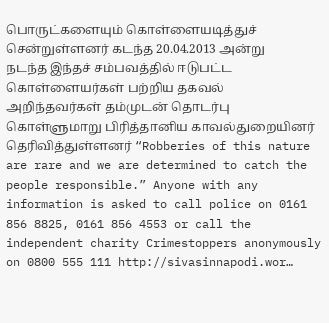பொருட்களையும் கொள்ளையடித்துச் சென்றுள்ளனர் கடந்த 20.04.2013 அன்று நடந்த இந்தச் சம்பவத்தில் ஈடுபட்ட கொள்ளையர்கள் பற்றிய தகவல் அறிந்தவர்கள் தம்முடன் தொடர்பு கொள்ளுமாறு பிரித்தானிய காவல்துறையினர் தெரிவித்துள்ளனர் “Robberies of this nature are rare and we are determined to catch the people responsible.” Anyone with any information is asked to call police on 0161 856 8825, 0161 856 4553 or call the independent charity Crimestoppers anonymously on 0800 555 111 http://sivasinnapodi.wor…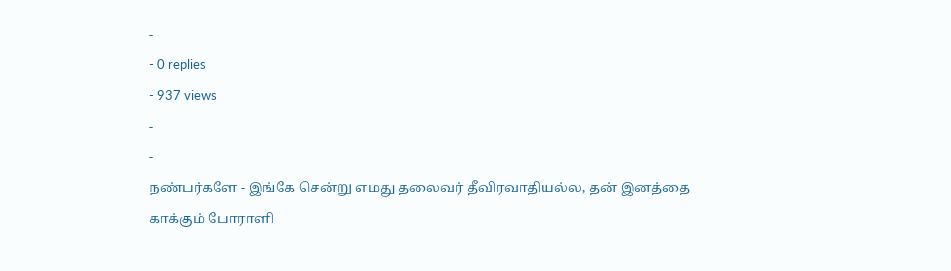-
- 0 replies
- 937 views
-
-
நண்பர்களே - இங்கே சென்று எமது தலைவர் தீவிரவாதியல்ல, தன் இனத்தை காக்கும் போராளி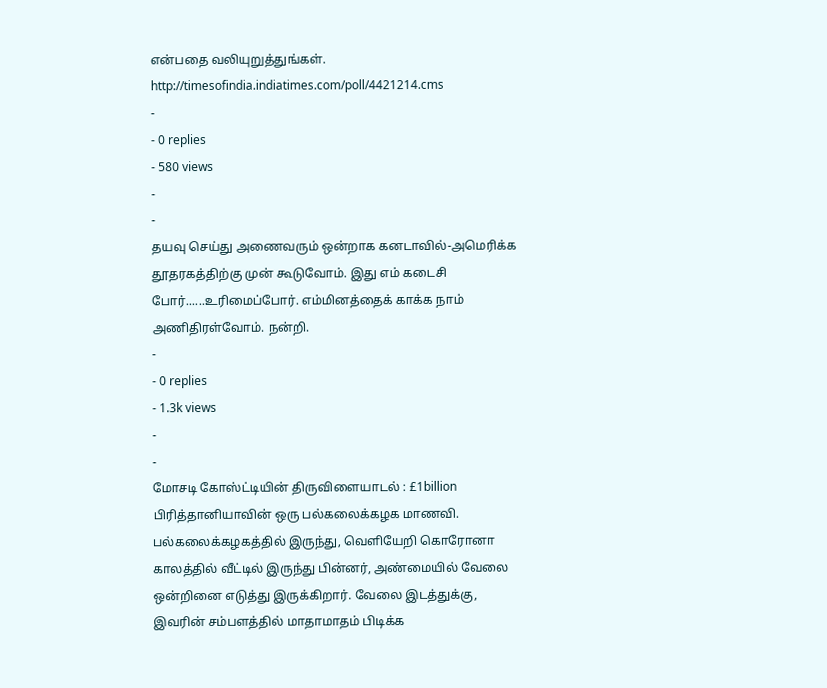என்பதை வலியுறுத்துங்கள். http://timesofindia.indiatimes.com/poll/4421214.cms
-
- 0 replies
- 580 views
-
-
தயவு செய்து அணைவரும் ஒன்றாக கனடாவில்-அமெரிக்க தூதரகத்திற்கு முன் கூடுவோம். இது எம் கடைசி போர்......உரிமைப்போர். எம்மினத்தைக் காக்க நாம் அணிதிரள்வோம். நன்றி.
-
- 0 replies
- 1.3k views
-
-
மோசடி கோஸ்ட்டியின் திருவிளையாடல் : £1billion பிரித்தானியாவின் ஒரு பல்கலைக்கழக மாணவி. பல்கலைக்கழகத்தில் இருந்து, வெளியேறி கொரோனா காலத்தில் வீட்டில் இருந்து பின்னர், அண்மையில் வேலை ஒன்றினை எடுத்து இருக்கிறார். வேலை இடத்துக்கு, இவரின் சம்பளத்தில் மாதாமாதம் பிடிக்க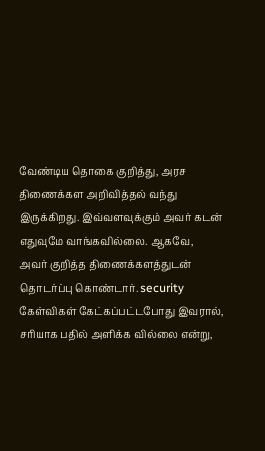வேண்டிய தொகை குறித்து, அரச திணைக்கள அறிவித்தல் வந்து இருக்கிறது. இவ்வளவுக்கும் அவர் கடன் எதுவுமே வாங்கவில்லை. ஆகவே, அவர் குறித்த திணைக்களத்துடன் தொடர்ப்பு கொண்டார். security கேள்விகள் கேட்கப்பட்டபோது இவரால், சரியாக பதில் அளிக்க வில்லை என்று,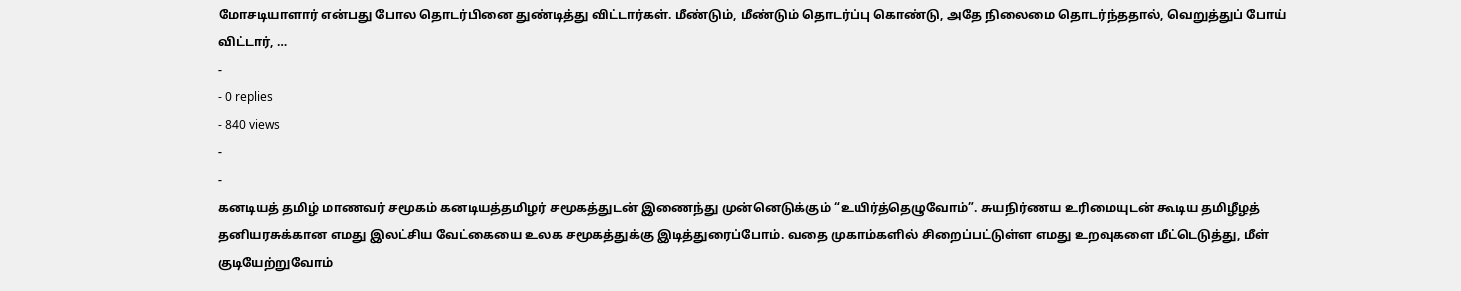மோசடியாளார் என்பது போல தொடர்பினை துண்டித்து விட்டார்கள். மீண்டும், மீண்டும் தொடர்ப்பு கொண்டு, அதே நிலைமை தொடர்ந்ததால், வெறுத்துப் போய் விட்டார், …
-
- 0 replies
- 840 views
-
-
கனடியத் தமிழ் மாணவர் சமூகம் கனடியத்தமிழர் சமூகத்துடன் இணைந்து முன்னெடுக்கும் “உயிர்த்தெழுவோம்”. சுயநிர்ணய உரிமையுடன் கூடிய தமிழீழத் தனியரசுக்கான எமது இலட்சிய வேட்கையை உலக சமூகத்துக்கு இடித்துரைப்போம். வதை முகாம்களில் சிறைப்பட்டுள்ள எமது உறவுகளை மீட்டெடுத்து, மீள் குடியேற்றுவோம்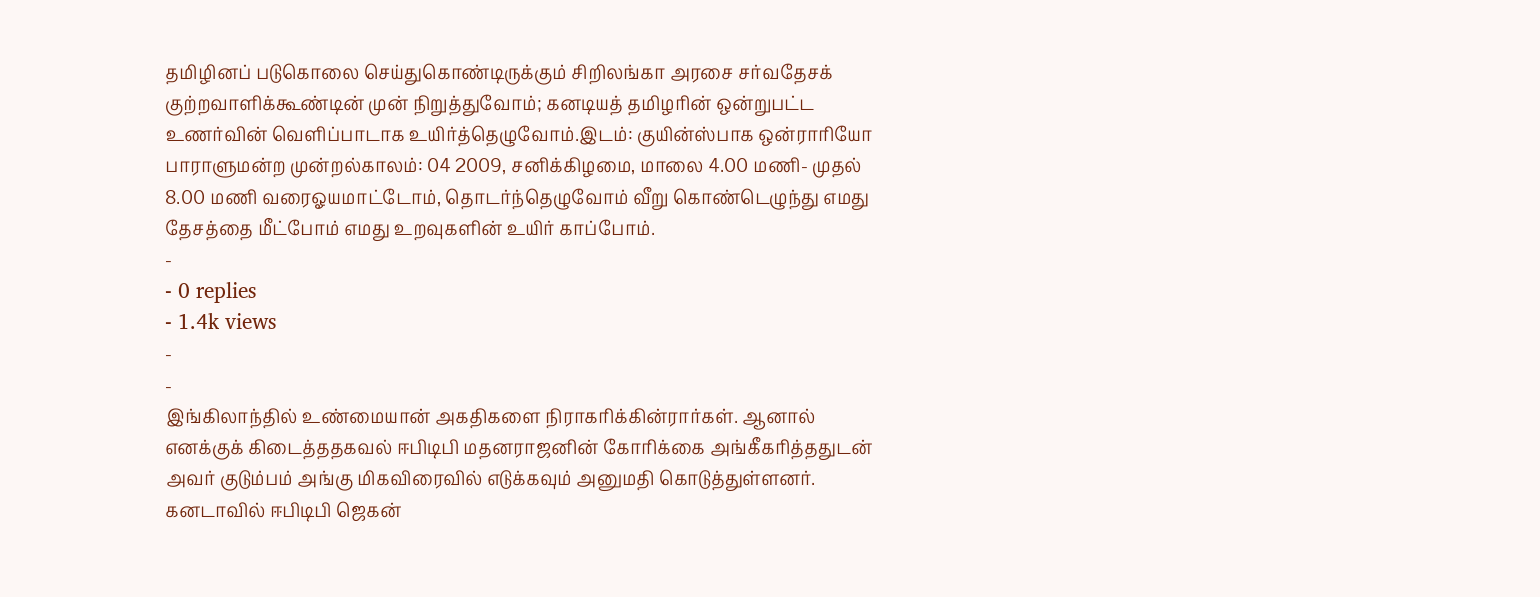தமிழினப் படுகொலை செய்துகொண்டிருக்கும் சிறிலங்கா அரசை சர்வதேசக் குற்றவாளிக்கூண்டின் முன் நிறுத்துவோம்; கனடியத் தமிழரின் ஒன்றுபட்ட உணர்வின் வெளிப்பாடாக உயிர்த்தெழுவோம்.இடம்: குயின்ஸ்பாக ஒன்ராரியோ பாராளுமன்ற முன்றல்காலம்: 04 2009, சனிக்கிழமை, மாலை 4.00 மணி- முதல் 8.00 மணி வரைஓயமாட்டோம், தொடர்ந்தெழுவோம் வீறு கொண்டெழுந்து எமது தேசத்தை மீட்போம் எமது உறவுகளின் உயிர் காப்போம்.
-
- 0 replies
- 1.4k views
-
-
இங்கிலாந்தில் உண்மையான் அகதிகளை நிராகரிக்கின்ரார்கள். ஆனால் எனக்குக் கிடைத்ததகவல் ஈபிடிபி மதனராஜனின் கோரிக்கை அங்கீகரித்ததுடன் அவர் குடும்பம் அங்கு மிகவிரைவில் எடுக்கவும் அனுமதி கொடுத்துள்ளனர். கனடாவில் ஈபிடிபி ஜெகன்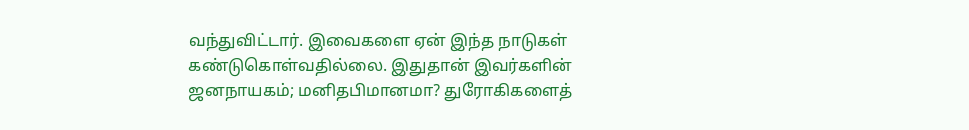வந்துவிட்டார். இவைகளை ஏன் இந்த நாடுகள் கண்டுகொள்வதில்லை. இதுதான் இவர்களின் ஜனநாயகம்; மனிதபிமானமா? துரோகிகளைத்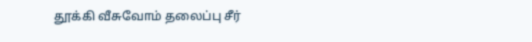தூக்கி வீசுவோம் தலைப்பு சீர்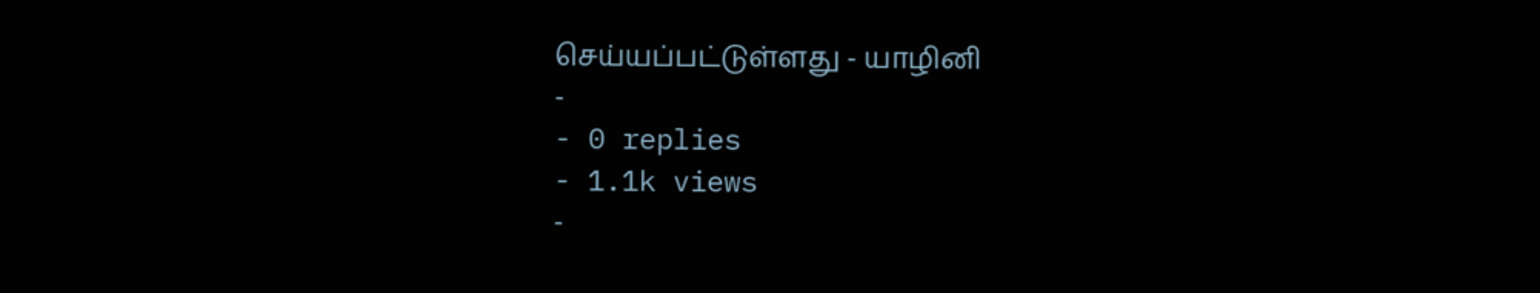செய்யப்பட்டுள்ளது - யாழினி
-
- 0 replies
- 1.1k views
-